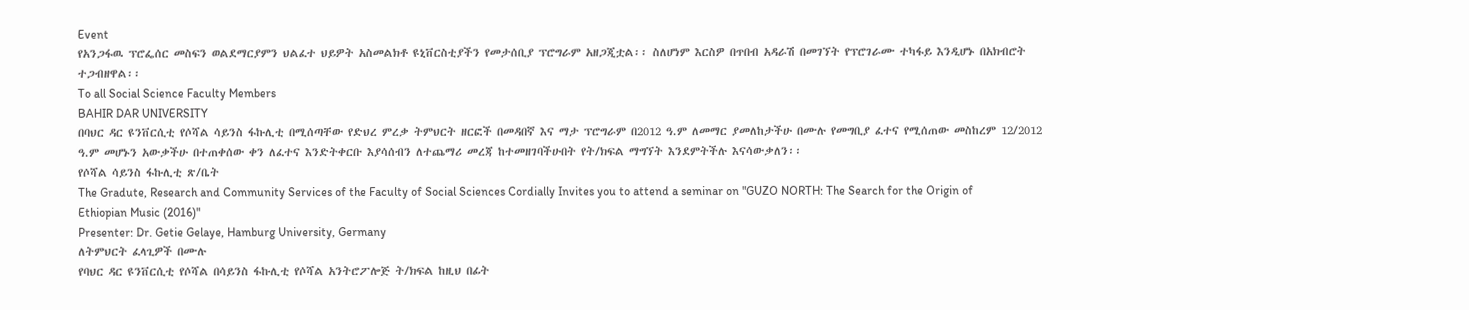Event
የአንጋፋዉ ፕሮፌሰር መስፍን ወልደማርያምን ህልፈተ ህይዎት አስመልክቶ ዩኒቨርስቲያችን የመታሰቢያ ፕሮግራም አዘጋጂቷል፡፡ ስለሆነም እርስዎ በጥበብ አዳራሽ በመገኘት የፕሮገራሙ ተካፋይ እንዲሆኑ በአክብሮት ተጋብዘዋል፡፡
To all Social Science Faculty Members
BAHIR DAR UNIVERSITY
በባህር ዳር ዩንቨርሲቲ የሶሻል ሳይንስ ፋኩሊቲ በሚሰጣቸው የድህረ ምረቃ ትምህርት ዘርፎች በመዳበኛ እና ማታ ፕሮግራም በ2012 ዓ.ም ለመማር ያመለከታችሁ በሙሉ የመግቢያ ፈተና የሚሰጠው መስከረም 12/2012 ዓ.ም መሆኑን አውቃችሁ በተጠቀሰው ቀን ለፈተና እንድትቀርቡ እያሳሰብን ለተጨማሪ መረጃ ከተመዘገባችሁበት የት/ክፍል ማግኘት እንደምትችሉ እናሳውቃለን፡፡
የሶሻል ሳይንስ ፋኩሊቲ ጽ/ቤት
The Gradute, Research and Community Services of the Faculty of Social Sciences Cordially Invites you to attend a seminar on "GUZO NORTH: The Search for the Origin of Ethiopian Music (2016)"
Presenter: Dr. Getie Gelaye, Hamburg University, Germany
ለትምህርት ፈላጊዎች በሙሉ
የባህር ዳር ዩንቨርሲቲ የሶሻል በሳይንስ ፋኩሊቲ የሶሻል አንትሮፖሎጅ ት/ክፍል ከዚህ በፊት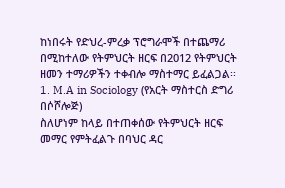ከነበሩት የድህረ-ምረቃ ፕሮግራሞች በተጨማሪ በሚከተለው የትምህርት ዘርፍ በ2012 የትምህርት ዘመን ተማሪዎችን ተቀብሎ ማስተማር ይፈልጋል፡፡
1. M.A in Sociology (የአርት ማስተርስ ድግሪ በሶሾሎጅ)
ስለሆነም ከላይ በተጠቀሰው የትምህርት ዘርፍ መማር የምትፈልጉ በባህር ዳር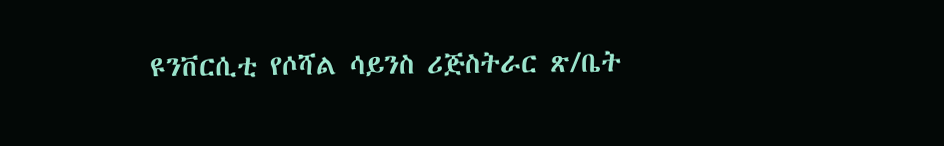ዩንቨርሲቲ የሶሻል ሳይንስ ሪጅስትራር ጽ/ቤት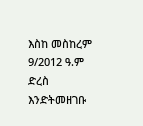እስከ መስከረም 9/2012 ዓ.ም ድረስ እንድትመዘገቡ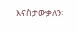እናስታውቃለን፡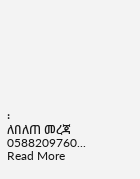፡
ለበለጠ መረጃ 0588209760... Read More